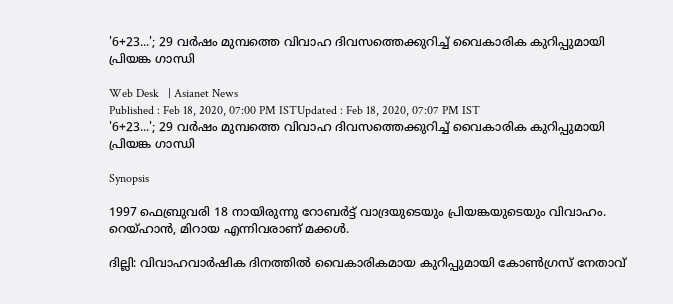'6+23...'; 29 വര്‍ഷം മുമ്പത്തെ വിവാഹ ദിവസത്തെക്കുറിച്ച് വൈകാരിക കുറിപ്പുമായി പ്രിയങ്ക ഗാന്ധി

Web Desk   | Asianet News
Published : Feb 18, 2020, 07:00 PM ISTUpdated : Feb 18, 2020, 07:07 PM IST
'6+23...'; 29 വര്‍ഷം മുമ്പത്തെ വിവാഹ ദിവസത്തെക്കുറിച്ച് വൈകാരിക കുറിപ്പുമായി പ്രിയങ്ക ഗാന്ധി

Synopsis

1997 ഫെബ്രുവരി 18 നായിരുന്നു റോബർട്ട് വാദ്രയുടെയും പ്രിയങ്കയുടെയും വിവാഹം. റെയ്ഹാൻ, മിറായ എന്നിവരാണ് മക്കള്‍.

ദില്ലി: വിവാഹവാർഷിക ദിനത്തിൽ വൈകാരികമായ കുറിപ്പുമായി കോൺഗ്രസ് നേതാവ്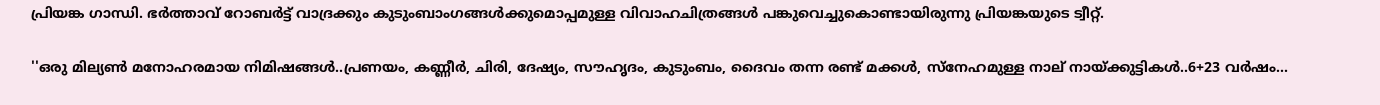പ്രിയങ്ക ഗാന്ധി. ഭർത്താവ് റോബർട്ട് വാദ്രക്കും കുടുംബാംഗങ്ങൾക്കുമൊപ്പമുള്ള വിവാഹചിത്രങ്ങൾ പങ്കുവെച്ചുകൊണ്ടായിരുന്നു പ്രിയങ്കയുടെ ട്വീറ്റ്.

''ഒരു മില്യൺ മനോഹരമായ നിമിഷങ്ങൾ..പ്രണയം, കണ്ണീർ, ചിരി, ദേഷ്യം, സൗഹൃദം, കുടുംബം, ദൈവം തന്ന രണ്ട് മക്കൾ, സ്നേഹമുള്ള നാല് നായ്ക്കുട്ടികൾ..6+23 വർഷം...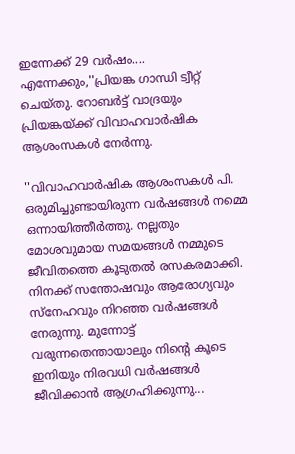ഇന്നേക്ക് 29 വർഷം.... എന്നേക്കും,''പ്രിയങ്ക ഗാന്ധി ട്വീറ്റ് ചെയ്തു. റോബർട്ട് വാദ്രയും പ്രിയങ്കയ്ക്ക് വിവാഹവാർഷിക ആശംസകൾ നേർന്നു.

''വിവാഹവാർഷിക ആശംസകൾ പി. ഒരുമിച്ചുണ്ടായിരുന്ന വർഷങ്ങൾ നമ്മെ ഒന്നായിത്തീർത്തു. നല്ലതും മോശവുമായ സമയങ്ങൾ നമ്മുടെ ജീവിതത്തെ കൂടുതൽ രസകരമാക്കി. നിനക്ക് സന്തോഷവും ആരോഗ്യവും സ്നേഹവും നിറഞ്ഞ വർഷങ്ങൾ നേരുന്നു. മുന്നോട്ട് വരുന്നതെന്തായാലും നിന്റെ കൂടെ ഇനിയും നിരവധി വർഷങ്ങൾ ജീവിക്കാൻ ആഗ്രഹിക്കുന്നു...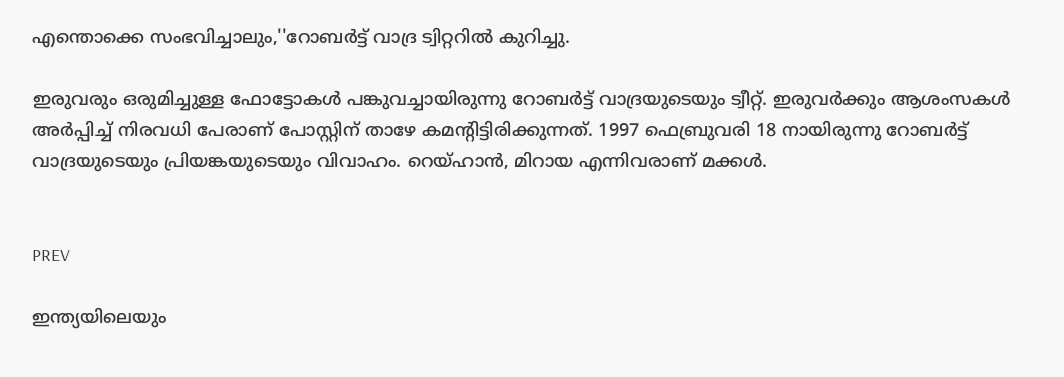എന്തൊക്കെ സംഭവിച്ചാലും,''റോബർട്ട് വാദ്ര ട്വിറ്ററിൽ കുറിച്ചു.

ഇരുവരും ഒരുമിച്ചുള്ള ഫോട്ടോകൾ പങ്കുവച്ചായിരുന്നു റോബർട്ട് വാദ്രയുടെയും ട്വീറ്റ്. ഇരുവർക്കും ആശംസകൾ അർപ്പിച്ച് നിരവധി പേരാണ് പോസ്റ്റിന് താഴേ കമന്റിട്ടിരിക്കുന്നത്. 1997 ഫെബ്രുവരി 18 നായിരുന്നു റോബർട്ട് വാദ്രയുടെയും പ്രിയങ്കയുടെയും വിവാഹം. റെയ്ഹാൻ, മിറായ എന്നിവരാണ് മക്കള്‍.


PREV

ഇന്ത്യയിലെയും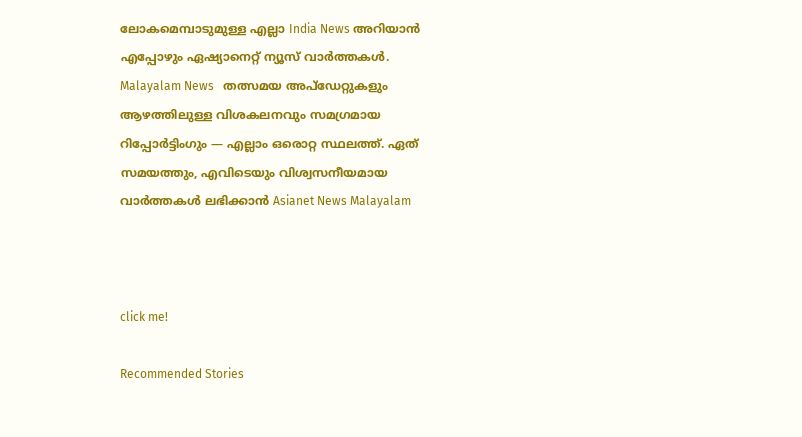ലോകമെമ്പാടുമുള്ള എല്ലാ India News അറിയാൻ എപ്പോഴും ഏഷ്യാനെറ്റ് ന്യൂസ് വാർത്തകൾ. Malayalam News   തത്സമയ അപ്‌ഡേറ്റുകളും ആഴത്തിലുള്ള വിശകലനവും സമഗ്രമായ റിപ്പോർട്ടിംഗും — എല്ലാം ഒരൊറ്റ സ്ഥലത്ത്. ഏത് സമയത്തും, എവിടെയും വിശ്വസനീയമായ വാർത്തകൾ ലഭിക്കാൻ Asianet News Malayalam



click me!

Recommended Stories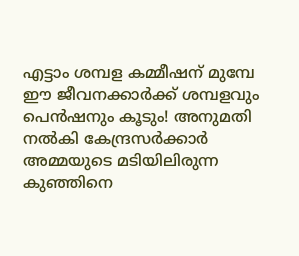എട്ടാം ശമ്പള കമ്മീഷന് മുമ്പേ ഈ ജീവനക്കാർക്ക് ശമ്പളവും പെൻഷനും കൂടും! അനുമതി നൽകി കേന്ദ്രസ‍ര്‍ക്കാര്‍
അമ്മയുടെ മടിയിലിരുന്ന കുഞ്ഞിനെ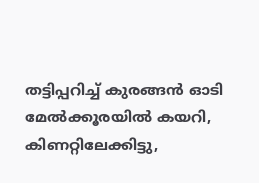തട്ടിപ്പറിച്ച് കുരങ്ങൻ ഓടി മേൽക്കൂരയിൽ കയറി, കിണറ്റിലേക്കിട്ടു,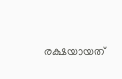രക്ഷയായത്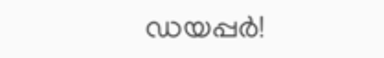ഡയപ്പര്‍!